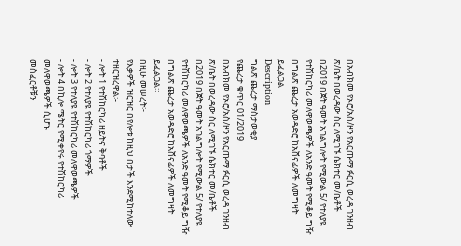በአብክመ የኦሮ/አስ/ዞን የአርጡማ ፉርሲ ወረዳ ገንዘብ ጽ/ቤት በወረዳው ስር ለሚገኙ ሴክተር መ/ቤቶች በ2019 በጀት ዓመት አገልግሎት የሚውል 5/ የተለያዩ የተሽከርካሪ መለዋወጫዎች ለአንድ ዓመት የሚቆይ ግዥ በግልጽ ጨረታ አወዳድሮ ከአሸናፊዎች ለመግዛት ይፈልጋል
Description
ግልጽ ጨረታ ማስታወቂያ
የጨረታ ቁጥር 01/2019
በአብክመ የኦሮ/አስ/ዞን የአርጡማ ፉርሲ ወረዳ ገንዘብ ጽ/ቤት በወረዳው ስር ለሚገኙ ሴክተር መ/ቤቶች በ2019 በጀት ዓመት አገልግሎት የሚውል 5/ የተለያዩ የተሽከርካሪ መለዋወጫዎች ለአንድ ዓመት የሚቆይ ግዥ በግልጽ ጨረታ አወዳድሮ ከአሸናፊዎች ለመግዛት ይፈልጋል።
በዚሁ መሠረት፦
የእቃዎች ዝርዝር በየሎቱ ከዚህ በታች እንደሚከተለው ተዘርዝረዋል፡-
- ሎት 1 የተሽከርካሪ ዘይትና ቅባቶች
- ሎት 2 የተለያዩ የተሽከርካሪ ጎማዎች
- ሎት 3 የተለያዩ የተሽከርካሪ መለዋወጫዎች
- ሎት 4 በኪሎ ሜትር የሚቀየሩ የተሽከርካሪ መለዋወጫዎች ሲሆኑ
መስፈርቶቹን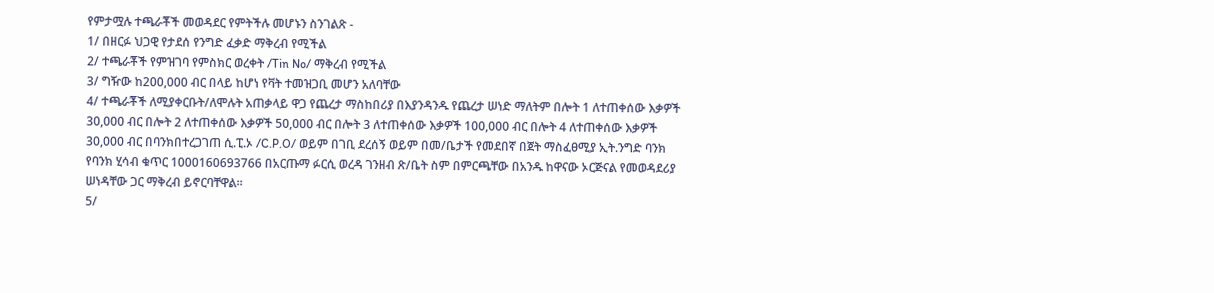የምታሟሉ ተጫራቾች መወዳደር የምትችሉ መሆኑን ስንገልጽ -
1/ በዘርፉ ህጋዊ የታደሰ የንግድ ፈቃድ ማቅረብ የሚችል
2/ ተጫራቾች የምዝገባ የምስክር ወረቀት /Tin No/ ማቅረብ የሚችል
3/ ግዥው ከ200,000 ብር በላይ ከሆነ የቫት ተመዝጋቢ መሆን አለባቸው
4/ ተጫራቾች ለሚያቀርቡት/ለሞሉት አጠቃላይ ዋጋ የጨረታ ማስከበሪያ በእያንዳንዱ የጨረታ ሠነድ ማለትም በሎት 1 ለተጠቀሰው እቃዎች 30,000 ብር በሎት 2 ለተጠቀሰው እቃዎች 50,000 ብር በሎት 3 ለተጠቀሰው እቃዎች 100,000 ብር በሎት 4 ለተጠቀሰው እቃዎች 30,000 ብር በባንክበተረጋገጠ ሲ.ፒ.ኦ /C.P.O/ ወይም በገቢ ደረሰኝ ወይም በመ/ቤታች የመደበኛ በጀት ማስፈፀሚያ ኢት.ንግድ ባንክ የባንክ ሂሳብ ቁጥር 1000160693766 በአርጡማ ፉርሲ ወረዳ ገንዘብ ጽ/ቤት ስም በምርጫቸው በአንዱ ከዋናው ኦርጅናል የመወዳደሪያ ሠነዳቸው ጋር ማቅረብ ይኖርባቸዋል።
5/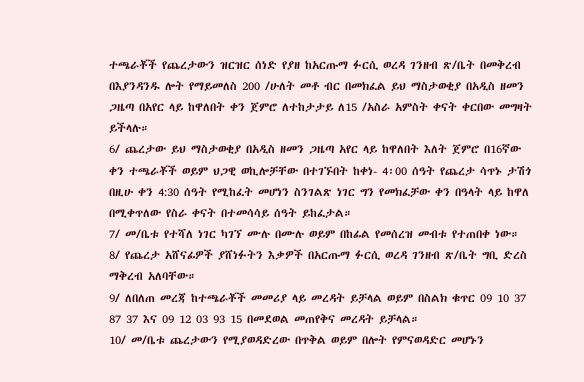ተጫራቾች የጨረታውን ዝርዝር ሰነድ የያዘ ከአርጡማ ፉርሲ ወረዳ ገንዘብ ጽ/ቤት በመቅረብ በእያንዳንዱ ሎት የማይመለስ 200 /ሁለት መቶ ብር በመክፈል ይህ ማስታወቂያ በአዲስ ዘመን ጋዜጣ በአየር ላይ ከዋለበት ቀን ጀምሮ ለተከታታይ ለ15 /አስራ አምስት ቀናት ቀርበው መግዛት ይችላሉ።
6/ ጨረታው ይህ ማስታወቂያ በአዲስ ዘመን ጋዜጣ አየር ላይ ከዋለበት እለት ጀምሮ በ16ኛው ቀን ተጫራቾች ወይም ህጋዊ ወኪሎቻቸው በተገኙበት ከቀነ- 4፡00 ሰዓት የጨረታ ሳጥኑ ታሽጎ በዚሁ ቀን 4:30 ሰዓት የሚከፈት መሆነን ስንገልጽ ነገር ግን የመክፈቻው ቀን በዓላት ላይ ከዋለ በሚቀጥለው የስራ ቀናት በተመሳሳይ ሰዓት ይከፈታል።
7/ መ/ቤቱ የተሻለ ነገር ካገኘ ሙሉ በሙሉ ወይም በከፊል የመሰረዝ መብቱ የተጠበቀ ነው።
8/ የጨረታ አሸናፊዎች ያሸነፉትን እቃዎች በአርጡማ ፉርሲ ወረዳ ገንዘብ ጽ/ቤት ግቢ ድረስ ማቅረብ አለባቸው።
9/ ለበለጠ መረጃ ከተጫራቾች መመሪያ ላይ መረዳት ይቻላል ወይም በስልክ ቁጥር 09 10 37 87 37 እና 09 12 03 93 15 በመደወል መጠየቅና መረዳት ይቻላል።
10/ መ/ቤቱ ጨረታውን የሚያወዳድረው በጥቅል ወይም በሎት የምናወዳድር መሆኑን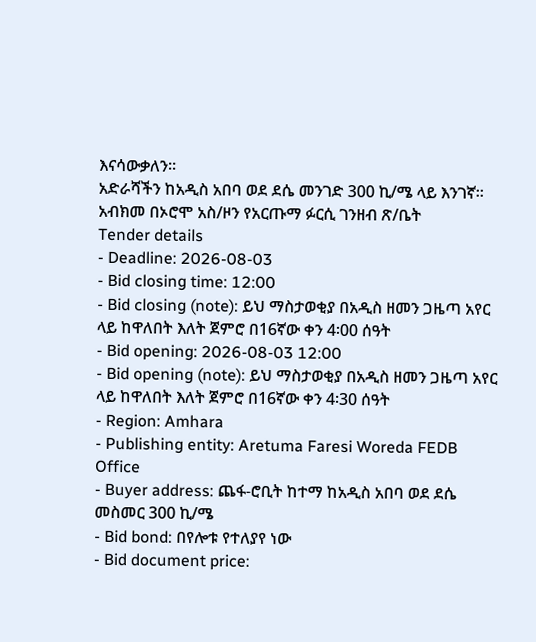እናሳውቃለን።
አድራሻችን ከአዲስ አበባ ወደ ደሴ መንገድ 300 ኪ/ሜ ላይ እንገኛ።
አብክመ በኦሮሞ አስ/ዞን የአርጡማ ፉርሲ ገንዘብ ጽ/ቤት
Tender details
- Deadline: 2026-08-03
- Bid closing time: 12:00
- Bid closing (note): ይህ ማስታወቂያ በአዲስ ዘመን ጋዜጣ አየር ላይ ከዋለበት እለት ጀምሮ በ16ኛው ቀን 4፡00 ሰዓት
- Bid opening: 2026-08-03 12:00
- Bid opening (note): ይህ ማስታወቂያ በአዲስ ዘመን ጋዜጣ አየር ላይ ከዋለበት እለት ጀምሮ በ16ኛው ቀን 4፡30 ሰዓት
- Region: Amhara
- Publishing entity: Aretuma Faresi Woreda FEDB Office
- Buyer address: ጨፋ-ሮቢት ከተማ ከአዲስ አበባ ወደ ደሴ መስመር 300 ኪ/ሜ
- Bid bond: በየሎቱ የተለያየ ነው
- Bid document price: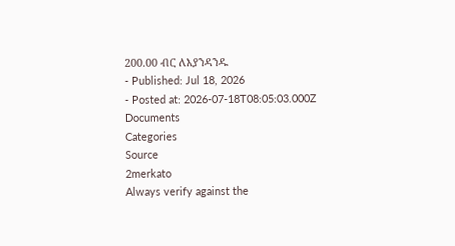200.00 ብር ለእያንዳንዱ
- Published: Jul 18, 2026
- Posted at: 2026-07-18T08:05:03.000Z
Documents
Categories
Source
2merkato
Always verify against the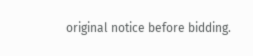original notice before bidding.